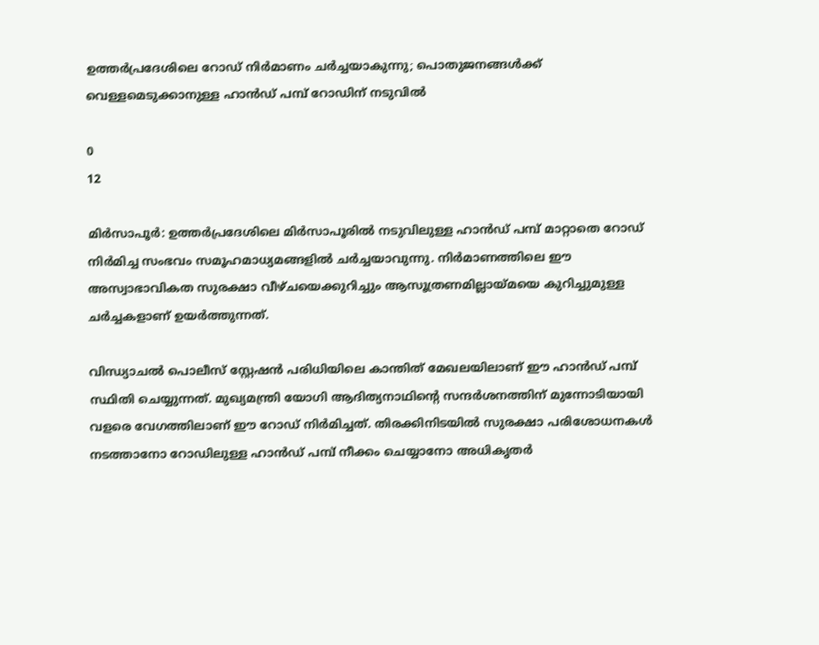ഉത്തർപ്രദേശിലെ റോഡ് നിർമാണം ചർച്ചയാകുന്നു; പൊതുജനങ്ങൾക്ക് വെള്ളമെടുക്കാനുള്ള ഹാൻഡ് പമ്പ് റോഡിന് നടുവിൽ

0
12

മിർസാപൂർ: ഉത്തർപ്രദേശിലെ മിർസാപൂരിൽ നടുവിലുള്ള ഹാൻഡ് പമ്പ് മാറ്റാതെ റോഡ് നിർമിച്ച സംഭവം സമൂഹമാധ്യമങ്ങളിൽ ചർച്ചയാവുന്നു. നിർമാണത്തിലെ ഈ അസ്വാഭാവികത സുരക്ഷാ വീഴ്ചയെക്കുറിച്ചും ആസൂത്രണമില്ലായ്മയെ കുറിച്ചുമുള്ള ചർച്ചകളാണ് ഉയർത്തുന്നത്.

വിന്ധ്യാചൽ പൊലീസ് സ്റ്റേഷൻ പരിധിയിലെ കാന്തിത് മേഖലയിലാണ് ഈ ഹാൻഡ് പമ്പ് സ്ഥിതി ചെയ്യുന്നത്. മുഖ്യമന്ത്രി യോഗി ആദിത്യനാഥിന്റെ സന്ദർശനത്തിന് മുന്നോടിയായി വളരെ വേഗത്തിലാണ് ഈ റോഡ് നിർമിച്ചത്. തിരക്കിനിടയിൽ സുരക്ഷാ പരിശോധനകൾ നടത്താനോ റോഡിലുള്ള ഹാൻഡ് പമ്പ് നീക്കം ചെയ്യാനോ അധികൃതർ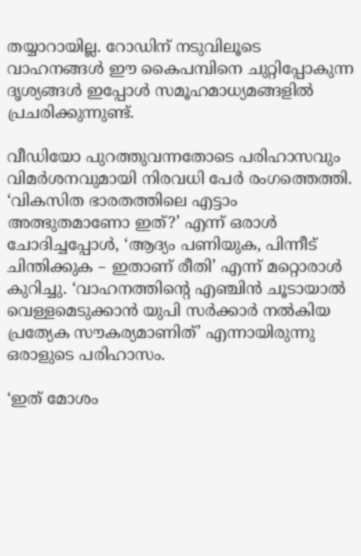തയ്യാറായില്ല. റോഡിന് നടുവിലൂടെ വാഹനങ്ങൾ ഈ കൈപമ്പിനെ ചുറ്റിപ്പോകുന്ന ദൃശ്യങ്ങൾ ഇപ്പോൾ സമൂഹമാധ്യമങ്ങളിൽ പ്രചരിക്കുന്നുണ്ട്.

വീഡിയോ പുറത്തുവന്നതോടെ പരിഹാസവും വിമർശനവുമായി നിരവധി പേർ രംഗത്തെത്തി. ‘വികസിത ഭാരതത്തിലെ എട്ടാം അത്ഭുതമാണോ ഇത്?’ എന്ന് ഒരാൾ ചോദിച്ചപ്പോൾ, ‘ആദ്യം പണിയുക, പിന്നീട് ചിന്തിക്കുക – ഇതാണ് രീതി’ എന്ന് മറ്റൊരാൾ കുറിച്ചു. ‘വാഹനത്തിന്റെ എഞ്ചിൻ ചൂടായാൽ വെള്ളമെടുക്കാൻ യുപി സർക്കാർ നൽകിയ പ്രത്യേക സൗകര്യമാണിത്’ എന്നായിരുന്നു ഒരാളുടെ പരിഹാസം.

‘ഇത് മോശം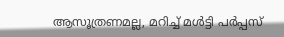ആസൂത്രണമല്ല, മറിച്ച് മൾട്ടി പർപ്പസ്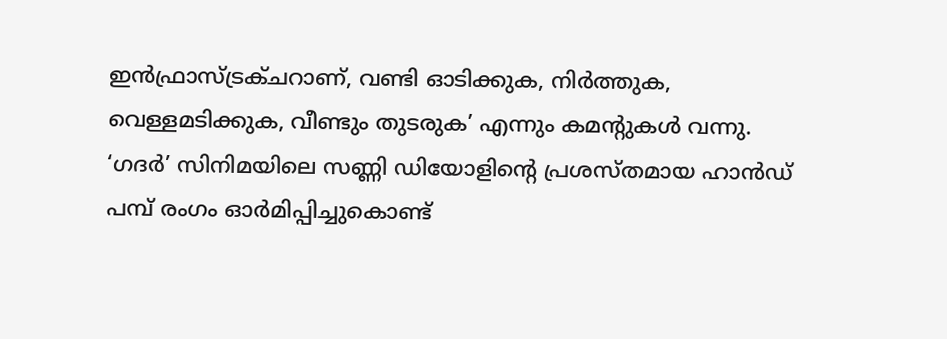ഇൻഫ്രാസ്ട്രക്ചറാണ്, വണ്ടി ഓടിക്കുക, നിർത്തുക, വെള്ളമടിക്കുക, വീണ്ടും തുടരുക’ എന്നും കമന്റുകൾ വന്നു. ‘ഗദർ’ സിനിമയിലെ സണ്ണി ഡിയോളിന്റെ പ്രശസ്തമായ ഹാൻഡ് പമ്പ് രംഗം ഓർമിപ്പിച്ചുകൊണ്ട്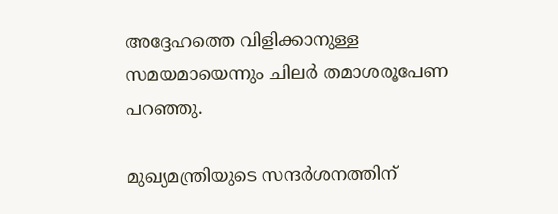അദ്ദേഹത്തെ വിളിക്കാനുള്ള സമയമായെന്നും ചിലർ തമാശരൂപേണ പറഞ്ഞു.

മുഖ്യമന്ത്രിയുടെ സന്ദർശനത്തിന്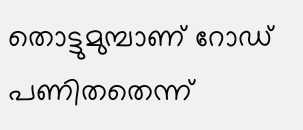തൊട്ടുമുമ്പാണ് റോഡ് പണിതതെന്ന്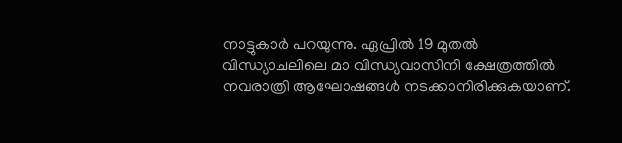നാട്ടുകാർ പറയുന്നു. ഏപ്രിൽ 19 മുതൽ വിന്ധ്യാചലിലെ മാ വിന്ധ്യവാസിനി ക്ഷേത്രത്തിൽ നവരാത്രി ആഘോഷങ്ങൾ നടക്കാനിരിക്കുകയാണ്.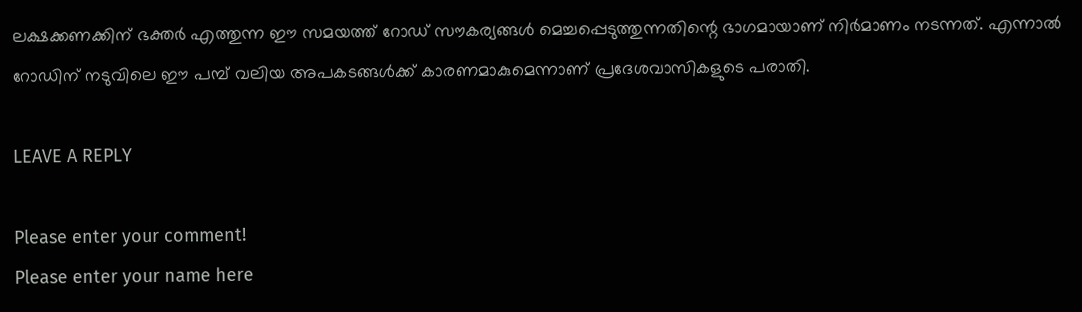ലക്ഷക്കണക്കിന് ഭക്തർ എത്തുന്ന ഈ സമയത്ത് റോഡ് സൗകര്യങ്ങൾ മെച്ചപ്പെടുത്തുന്നതിന്റെ ഭാഗമായാണ് നിർമാണം നടന്നത്. എന്നാൽ റോഡിന് നടുവിലെ ഈ പമ്പ് വലിയ അപകടങ്ങൾക്ക് കാരണമാകുമെന്നാണ് പ്രദേശവാസികളുടെ പരാതി.

LEAVE A REPLY

Please enter your comment!
Please enter your name here